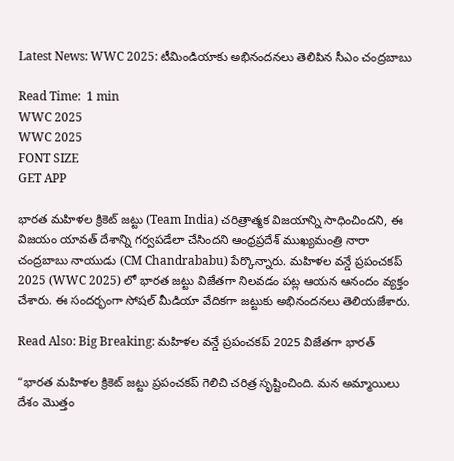Latest News: WWC 2025: టీమిండియాకు అభినందనలు తెలిపిన సీఎం చంద్రబాబు

Read Time:  1 min
WWC 2025
WWC 2025
FONT SIZE
GET APP

భారత మహిళల క్రికెట్ జట్టు (Team India) చరిత్రాత్మక విజయాన్ని సాధించిందని, ఈ విజయం యావత్ దేశాన్ని గర్వపడేలా చేసిందని ఆంధ్రప్రదేశ్ ముఖ్యమంత్రి నారా చంద్రబాబు నాయుడు (CM Chandrababu) పేర్కొన్నారు. మహిళల వన్డే ప్రపంచకప్ 2025 (WWC 2025) లో భారత జట్టు విజేతగా నిలవడం పట్ల ఆయన ఆనందం వ్యక్తం చేశారు. ఈ సందర్భంగా సోషల్ మీడియా వేదికగా జట్టుకు అభినందనలు తెలియజేశారు.

Read Also: Big Breaking: మహిళల వన్డే ప్రపంచకప్ 2025 విజేతగా భారత్

“భారత మహిళల క్రికెట్ జట్టు ప్రపంచకప్ గెలిచి చరిత్ర సృష్టించింది. మన అమ్మాయిలు దేశం మొత్తం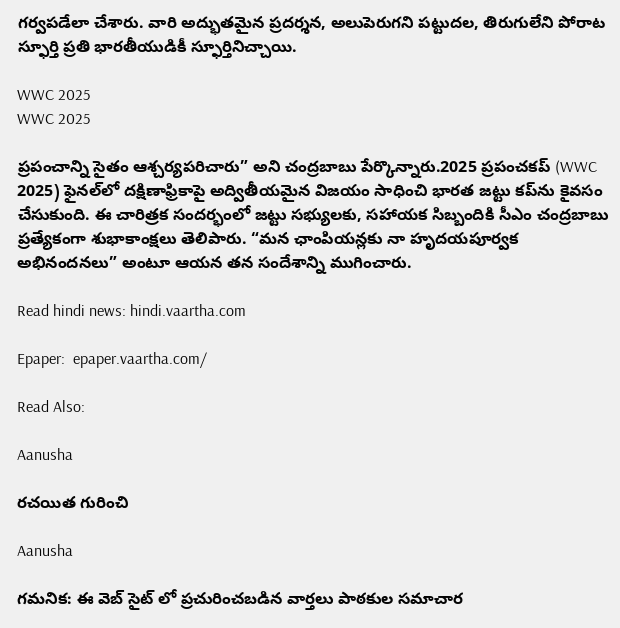గర్వపడేలా చేశారు. వారి అద్భుతమైన ప్రదర్శన, అలుపెరుగని పట్టుదల, తిరుగులేని పోరాట స్ఫూర్తి ప్రతి భారతీయుడికీ స్ఫూర్తినిచ్చాయి.

WWC 2025
WWC 2025

ప్రపంచాన్ని సైతం ఆశ్చర్యపరిచారు” అని చంద్రబాబు పేర్కొన్నారు.2025 ప్రపంచకప్ (WWC 2025) ఫైనల్‌లో దక్షిణాఫ్రికాపై అద్వితీయమైన విజయం సాధించి భారత జట్టు కప్‌ను కైవసం చేసుకుంది. ఈ చారిత్రక సందర్భంలో జట్టు సభ్యులకు, సహాయక సిబ్బందికి సీఎం చంద్రబాబు ప్రత్యేకంగా శుభాకాంక్షలు తెలిపారు. “మన ఛాంపియన్లకు నా హృదయపూర్వక అభినందనలు” అంటూ ఆయన తన సందేశాన్ని ముగించారు.

Read hindi news: hindi.vaartha.com

Epaper:  epaper.vaartha.com/

Read Also:

Aanusha

రచయిత గురించి

Aanusha

గమనిక: ఈ వెబ్ సైట్ లో ప్రచురించబడిన వార్తలు పాఠకుల సమాచార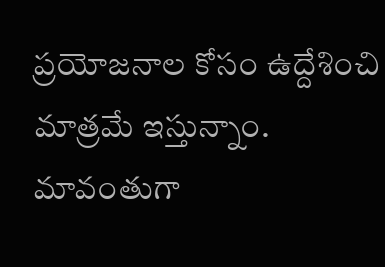ప్రయోజనాల కోసం ఉద్దేశించి మాత్రమే ఇస్తున్నాం. మావంతుగా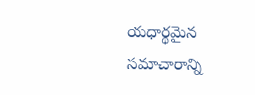యధార్థమైన సమాచారాన్ని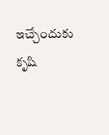ఇచ్చేందుకు కృషి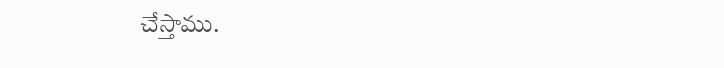చేస్తాము.